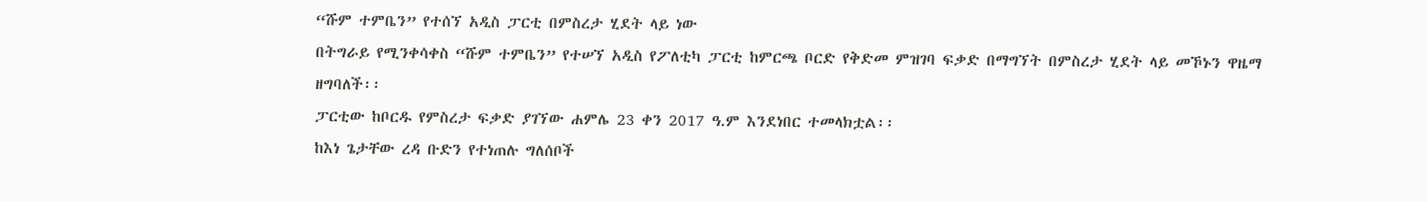“ሹም ተምቤን” የተሰኘ አዲስ ፓርቲ በምስረታ ሂደት ላይ ነው
በትግራይ የሚንቀሳቀስ “ሹም ተምቤን” የተሠኘ አዲስ የፖለቲካ ፓርቲ ከምርጫ ቦርድ የቅድመ ምዝገባ ፍቃድ በማግኘት በምስረታ ሂደት ላይ መኾኑን ዋዜማ ዘግባለች፡፡
ፓርቲው ከቦርዱ የምስረታ ፍቃድ ያገኘው ሐምሌ 23 ቀን 2017 ዓ.ም እንደነበር ተመላክቷል፡፡
ከእነ ጌታቸው ረዳ ቡድን የተነጠሉ ግለሰቦች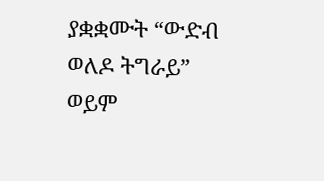ያቋቋሙት “ውድብ ወለዶ ትግራይ” ወይም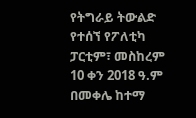የትግራይ ትውልድ የተሰኘ የፖለቲካ ፓርቲም፣ መስከረም 10 ቀን 2018 ዓ.ም በመቀሌ ከተማ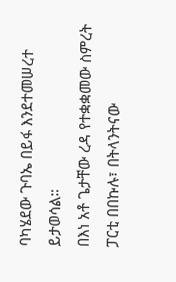ባካሄደው ጉባኤ በይፋ እንደተመሠረተ ይታወሳል።
በእነ አቶ ጌታቸው ረዳ የተቋቋመው ስምረት ፓርቲ በበኩሉ፣ በትላንትናው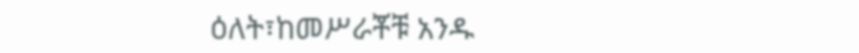ዕለት፣ከመሥራቾቹ አንዱ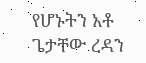የሆኑትን አቶ ጌታቸው ረዳን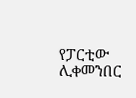የፓርቲው ሊቀመንበር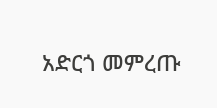አድርጎ መምረጡ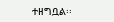ተዘግቧል፡፡